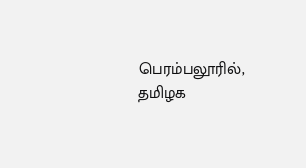பெரம்பலூரில், தமிழக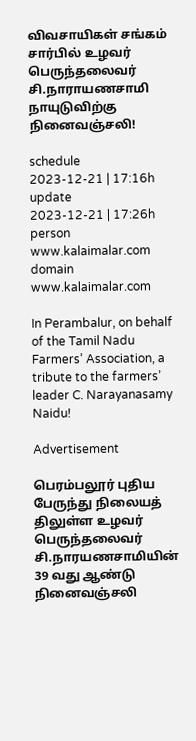விவசாயிகள் சங்கம் சார்பில் உழவர் பெருந்தலைவர் சி.நாராயணசாமி நாயுடுவிற்கு நினைவஞ்சலி!

schedule
2023-12-21 | 17:16h
update
2023-12-21 | 17:26h
person
www.kalaimalar.com
domain
www.kalaimalar.com

In Perambalur, on behalf of the Tamil Nadu Farmers’ Association, a tribute to the farmers’ leader C. Narayanasamy Naidu!

Advertisement

பெரம்பலூர் புதிய பேருந்து நிலையத் திலுள்ள உழவர் பெருந்தலைவர் சி.நாரயணசாமியின் 39 வது ஆண்டு நினைவஞ்சலி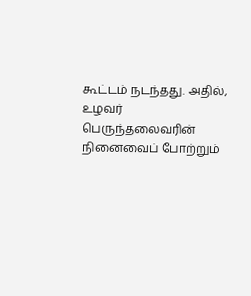கூட்டம் நடந்தது. அதில், உழவர் பெருந்தலைவரின் நினைவைப் போற்றும்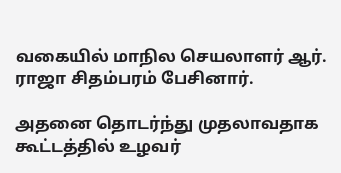வகையில் மாநில செயலாளர் ஆர். ராஜா சிதம்பரம் பேசினார்.

அதனை தொடர்ந்து முதலாவதாக கூட்டத்தில் உழவர்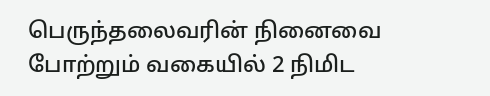பெருந்தலைவரின் நினைவை போற்றும் வகையில் 2 நிமிட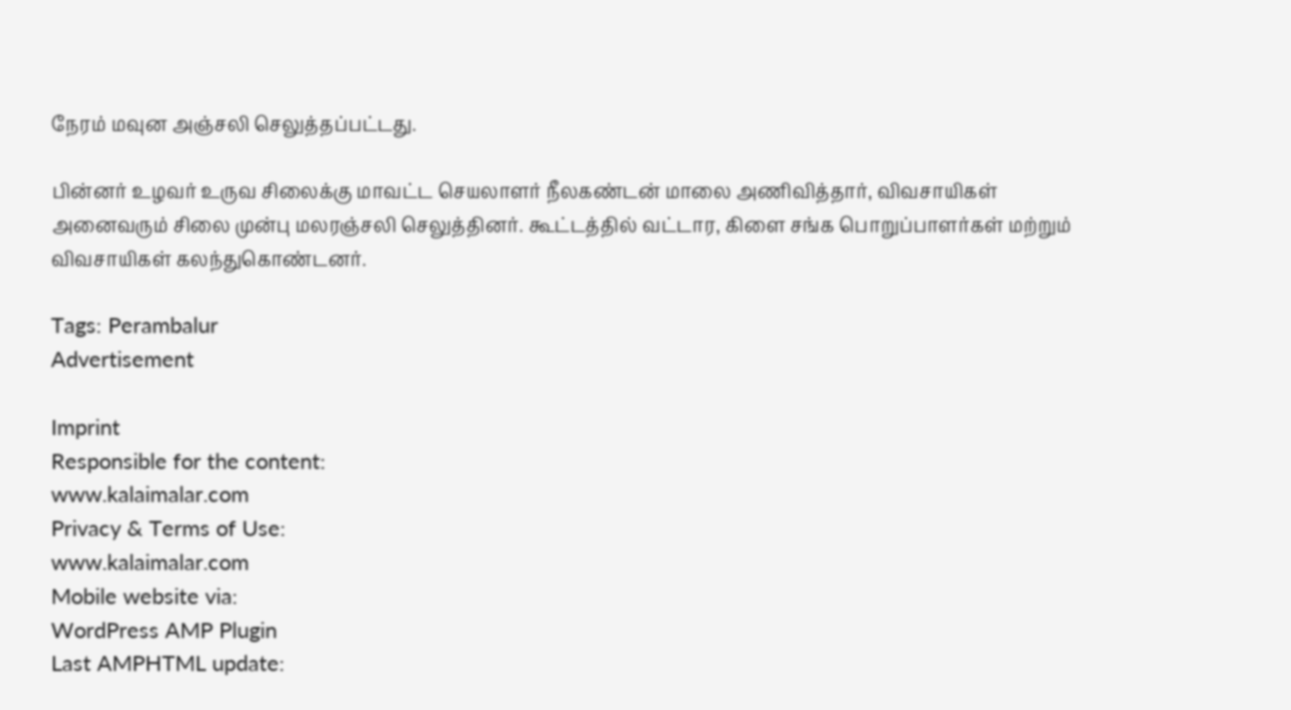நேரம் மவுன அஞ்சலி செலுத்தப்பட்டது.

பின்னர் உழவர் உருவ சிலைக்கு மாவட்ட செயலாளர் நீலகண்டன் மாலை அணிவித்தார், விவசாயிகள் அனைவரும் சிலை முன்பு மலரஞ்சலி செலுத்தினர். கூட்டத்தில் வட்டார, கிளை சங்க பொறுப்பாளர்கள் மற்றும் விவசாயிகள் கலந்துகொண்டனர்.

Tags: Perambalur
Advertisement

Imprint
Responsible for the content:
www.kalaimalar.com
Privacy & Terms of Use:
www.kalaimalar.com
Mobile website via:
WordPress AMP Plugin
Last AMPHTML update: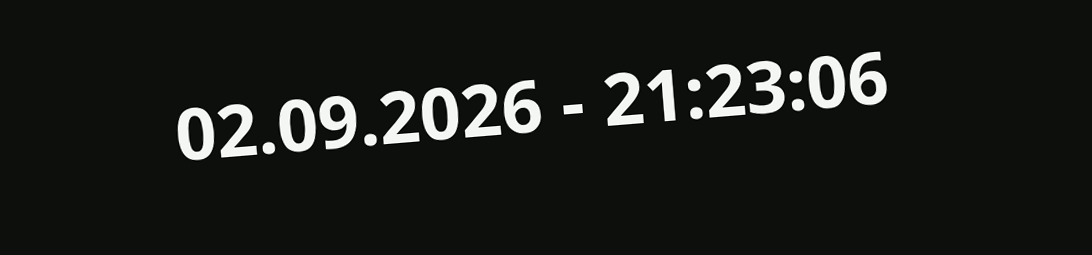02.09.2026 - 21:23:06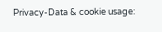Privacy-Data & cookie usage: